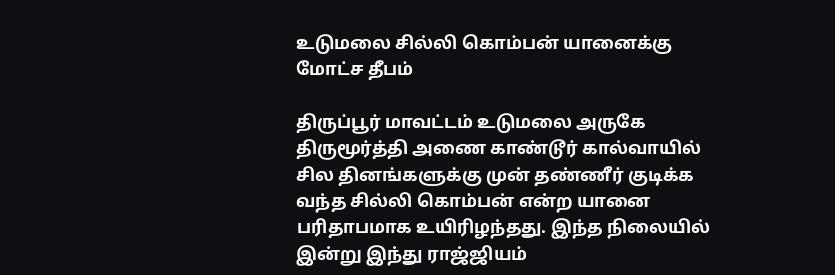உடுமலை சில்லி கொம்பன் யானைக்கு மோட்ச தீபம்

திருப்பூர் மாவட்டம் உடுமலை அருகே திருமூர்த்தி அணை காண்டூர் கால்வாயில் சில தினங்களுக்கு முன் தண்ணீர் குடிக்க வந்த சில்லி கொம்பன் என்ற யானை பரிதாபமாக உயிரிழந்தது. இந்த நிலையில் இன்று இந்து ராஜ்ஜியம்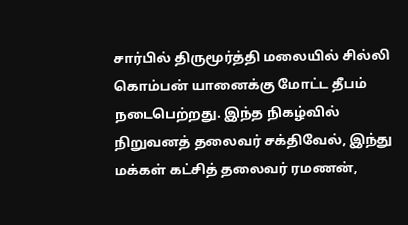சார்பில் திருமூர்த்தி மலையில் சில்லி கொம்பன் யானைக்கு மோட்ட தீபம் நடைபெற்றது. இந்த நிகழ்வில் நிறுவனத் தலைவர் சக்திவேல், இந்து மக்கள் கட்சித் தலைவர் ரமணன்,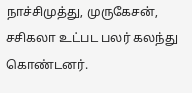நாச்சிமுத்து, முருகேசன், சசிகலா உட்பட பலர் கலந்து கொண்டனர்.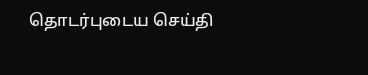தொடர்புடைய செய்தி